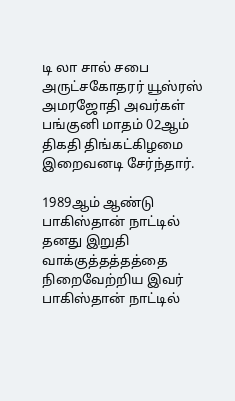டி லா சால் சபை அருட்சகோதரர் யூஸ்ரஸ் அமரஜோதி அவர்கள் பங்குனி மாதம் 02ஆம் திகதி திங்கட்கிழமை இறைவனடி சேர்ந்தார்.

1989ஆம் ஆண்டு பாகிஸ்தான் நாட்டில் தனது இறுதி வாக்குத்தத்தத்தை நிறைவேற்றிய இவர் பாகிஸ்தான் நாட்டில்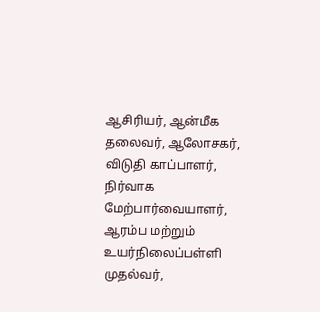ஆசிரியர், ஆன்மீக தலைவர், ஆலோசகர், விடுதி காப்பாளர், நிர்வாக மேற்பார்வையாளர், ஆரம்ப மற்றும் உயர்நிலைப்பள்ளி முதல்வர்,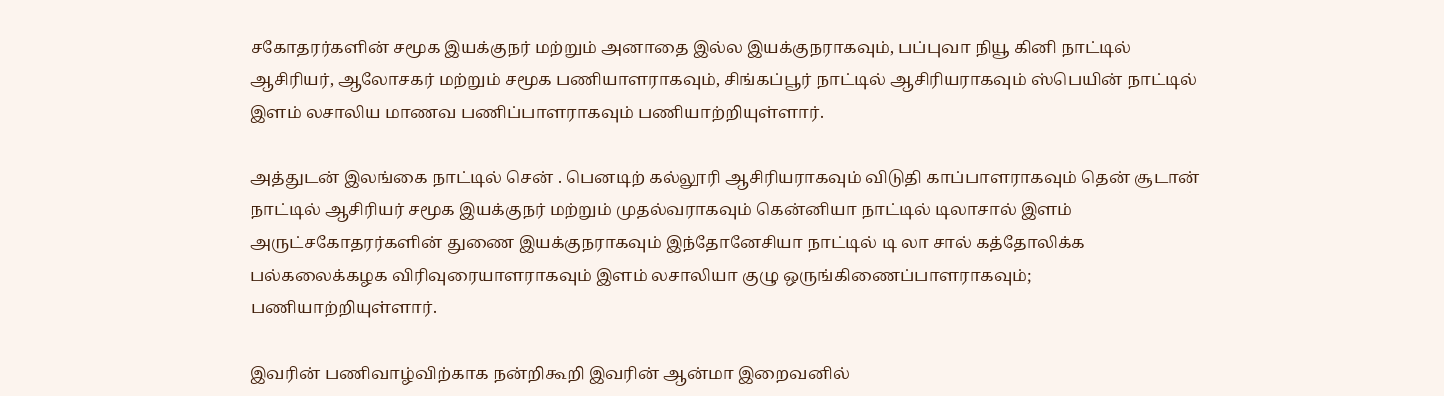சகோதரர்களின் சமூக இயக்குநர் மற்றும் அனாதை இல்ல இயக்குநராகவும், பப்புவா நியூ கினி நாட்டில் ஆசிரியர், ஆலோசகர் மற்றும் சமூக பணியாளராகவும், சிங்கப்பூர் நாட்டில் ஆசிரியராகவும் ஸ்பெயின் நாட்டில் இளம் லசாலிய மாணவ பணிப்பாளராகவும் பணியாற்றியுள்ளார்.

அத்துடன் இலங்கை நாட்டில் சென் . பெனடிற் கல்லூரி ஆசிரியராகவும் விடுதி காப்பாளராகவும் தென் சூடான் நாட்டில் ஆசிரியர் சமூக இயக்குநர் மற்றும் முதல்வராகவும் கென்னியா நாட்டில் டிலாசால் இளம் அருட்சகோதரர்களின் துணை இயக்குநராகவும் இந்தோனேசியா நாட்டில் டி லா சால் கத்தோலிக்க பல்கலைக்கழக விரிவுரையாளராகவும் இளம் லசாலியா குழு ஒருங்கிணைப்பாளராகவும்; பணியாற்றியுள்ளார்.

இவரின் பணிவாழ்விற்காக நன்றிகூறி இவரின் ஆன்மா இறைவனில்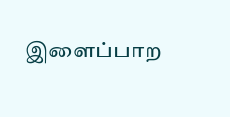இளைப்பாற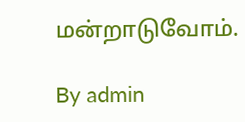மன்றாடுவோம்.

By admin